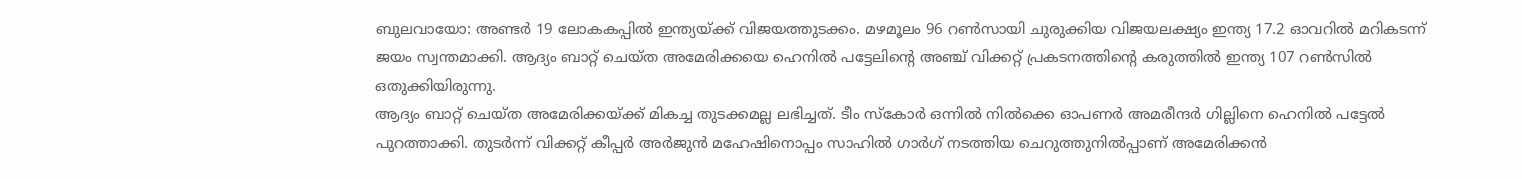ബുലവായോ: അണ്ടർ 19 ലോകകപ്പിൽ ഇന്ത്യയ്ക്ക് വിജയത്തുടക്കം. മഴമൂലം 96 റൺസായി ചുരുക്കിയ വിജയലക്ഷ്യം ഇന്ത്യ 17.2 ഓവറിൽ മറികടന്ന് ജയം സ്വന്തമാക്കി. ആദ്യം ബാറ്റ് ചെയ്ത അമേരിക്കയെ ഹെനിൽ പട്ടേലിന്റെ അഞ്ച് വിക്കറ്റ് പ്രകടനത്തിന്റെ കരുത്തിൽ ഇന്ത്യ 107 റൺസിൽ ഒതുക്കിയിരുന്നു.
ആദ്യം ബാറ്റ് ചെയ്ത അമേരിക്കയ്ക്ക് മികച്ച തുടക്കമല്ല ലഭിച്ചത്. ടീം സ്കോർ ഒന്നിൽ നിൽക്കെ ഓപണർ അമരീന്ദർ ഗില്ലിനെ ഹെനിൽ പട്ടേൽ പുറത്താക്കി. തുടർന്ന് വിക്കറ്റ് കീപ്പർ അർജുൻ മഹേഷിനൊപ്പം സാഹിൽ ഗാർഗ് നടത്തിയ ചെറുത്തുനിൽപ്പാണ് അമേരിക്കൻ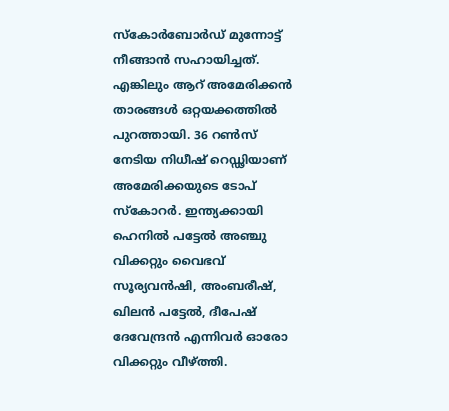സ്കോർബോർഡ് മുന്നോട്ട് നീങ്ങാൻ സഹായിച്ചത്. എങ്കിലും ആറ് അമേരിക്കൻ താരങ്ങൾ ഒറ്റയക്കത്തിൽ പുറത്തായി. 36 റൺസ് നേടിയ നിധീഷ് റെഡ്ഢിയാണ് അമേരിക്കയുടെ ടോപ് സ്കോറർ. ഇന്ത്യക്കായി ഹെനിൽ പട്ടേൽ അഞ്ചു വിക്കറ്റും വൈഭവ് സൂര്യവൻഷി, അംബരീഷ്, ഖിലൻ പട്ടേൽ, ദീപേഷ് ദേവേന്ദ്രൻ എന്നിവർ ഓരോ വിക്കറ്റും വീഴ്ത്തി.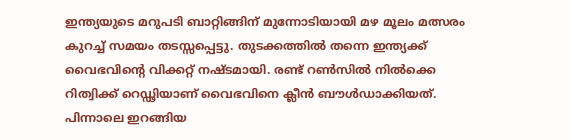ഇന്ത്യയുടെ മറുപടി ബാറ്റിങ്ങിന് മുന്നോടിയായി മഴ മൂലം മത്സരം കുറച്ച് സമയം തടസ്സപ്പെട്ടു. തുടക്കത്തിൽ തന്നെ ഇന്ത്യക്ക് വൈഭവിന്റെ വിക്കറ്റ് നഷ്ടമായി. രണ്ട് റൺസിൽ നിൽക്കെ റിത്വിക്ക് റെഡ്ഢിയാണ് വൈഭവിനെ ക്ലീൻ ബൗൾഡാക്കിയത്. പിന്നാലെ ഇറങ്ങിയ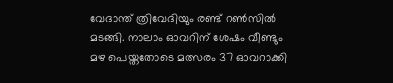വേദാന്ത് ത്രിവേദിയും രണ്ട് റൺസിൽ മടങ്ങി. നാലാം ഓവറിന് ശേഷം വീണ്ടും മഴ പെയ്തതോടെ മത്സരം 37 ഓവറാക്കി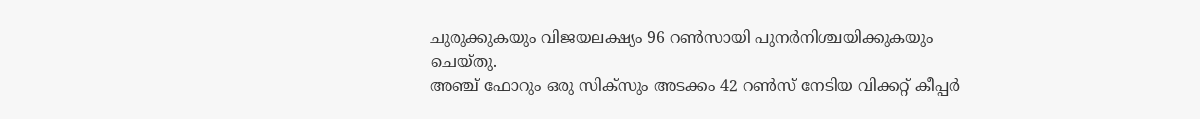ചുരുക്കുകയും വിജയലക്ഷ്യം 96 റൺസായി പുനർനിശ്ചയിക്കുകയും ചെയ്തു.
അഞ്ച് ഫോറും ഒരു സിക്സും അടക്കം 42 റൺസ് നേടിയ വിക്കറ്റ് കീപ്പർ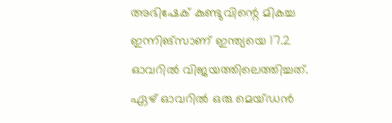അഭിഷേക് കുണ്ടുവിന്റെ മികച്ച ഇന്നിങ്സാണ് ഇന്ത്യയെ 17.2 ഓവറിൽ വിജയത്തിലെത്തിച്ചത്.
ഏഴ് ഓവറിൽ ഒരു മെയ്ഡൻ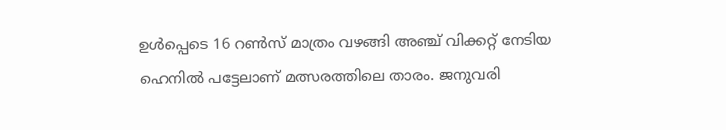ഉൾപ്പെടെ 16 റൺസ് മാത്രം വഴങ്ങി അഞ്ച് വിക്കറ്റ് നേടിയ ഹെനിൽ പട്ടേലാണ് മത്സരത്തിലെ താരം. ജനുവരി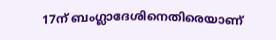17ന് ബംഗ്ലാദേശിനെതിരെയാണ്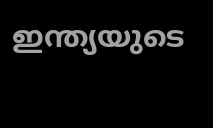ഇന്ത്യയുടെ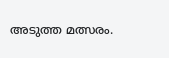അടുത്ത മത്സരം.